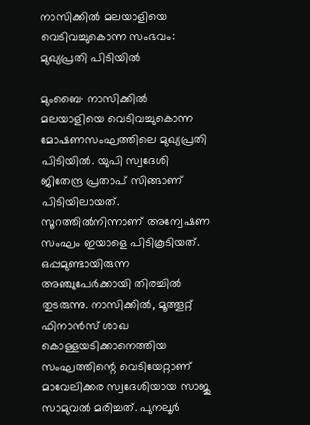നാസിക്കിൽ മലയാളിയെ വെടിവച്ചുകൊന്ന സംഭവം: മുഖ്യപ്രതി പിടിയിൽ

മുംബൈ∙ നാസിക്കില്‍ മലയാളിയെ വെടിവച്ചുകൊന്ന മോഷണസംഘത്തിലെ മുഖ്യപ്രതി പിടിയില്‍. യുപി സ്വദേശി ജിതേന്ദ്ര പ്രതാപ് സിങ്ങാണ് പിടിയിലായത്. സൂറത്തില്‍നിന്നാണ് അന്വേഷണ സംഘം ഇയാളെ പിടികൂടിയത്. ഒപ്പമുണ്ടായിരുന്ന അഞ്ചുപേര്‍ക്കായി തിരച്ചില്‍ തുടരുന്നു. നാസിക്കിൽ, മൂത്തൂറ്റ് ഫിനാൻസ് ശാഖ കൊള്ളയടിക്കാനെത്തിയ സംഘത്തിന്റെ വെടിയേറ്റാണ് മാവേലിക്കര സ്വദേശിയായ സാജു സാമുവൽ മരിച്ചത്. പുനലൂർ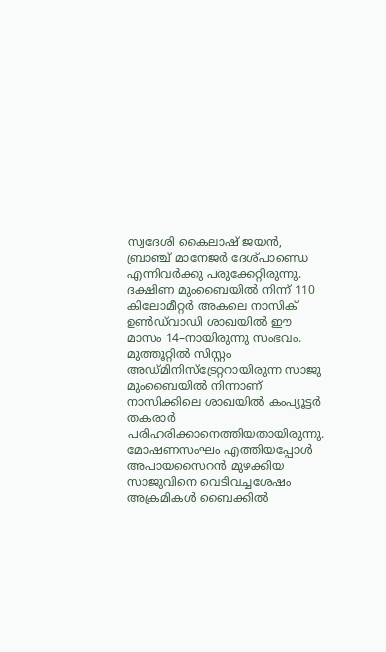സ്വദേശി കൈലാഷ് ജയൻ, ബ്രാഞ്ച് മാനേജർ ദേശ്പാണ്ഡെ എന്നിവർക്കു പരുക്കേറ്റിരുന്നു. ദക്ഷിണ മുംബൈയിൽ നിന്ന് 110 കിലോമീറ്റർ അകലെ നാസിക് ഉൺഡ്‌വാഡി ശാഖയിൽ ഈ മാസം 14–നായിരുന്നു സംഭവം.
മുത്തൂറ്റിൽ സിസ്റ്റം അഡ്മിനിസ്ട്രേറ്ററായിരുന്ന സാജു മുംബൈയിൽ നിന്നാണ് നാസിക്കിലെ ശാഖയിൽ കംപ്യൂട്ടർ തകരാർ പരിഹരിക്കാനെത്തിയതായിരുന്നു. മോഷണസംഘം എത്തിയപ്പോൾ അപായസൈറൻ മുഴക്കിയ സാജുവിനെ വെടിവച്ചശേഷം അക്രമികൾ ബൈക്കിൽ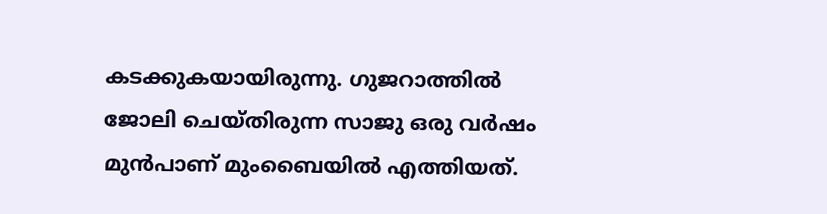കടക്കുകയായിരുന്നു. ഗുജറാത്തിൽ ജോലി ചെയ്തിരുന്ന സാജു ഒരു വർഷം മുൻപാണ് മുംബൈയിൽ എത്തിയത്.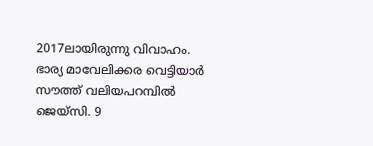2017ലായിരുന്നു വിവാഹം. ഭാര്യ മാവേലിക്കര വെട്ടിയാർ സൗത്ത് വലിയപറമ്പിൽ ജെയ്സി. 9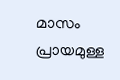മാസം പ്രായമുള്ള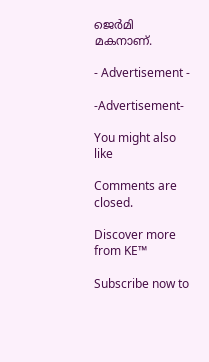ജെർമി മകനാണ്.

- Advertisement -

-Advertisement-

You might also like

Comments are closed.

Discover more from KE™

Subscribe now to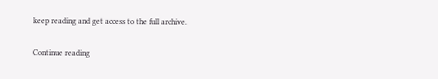keep reading and get access to the full archive.

Continue reading